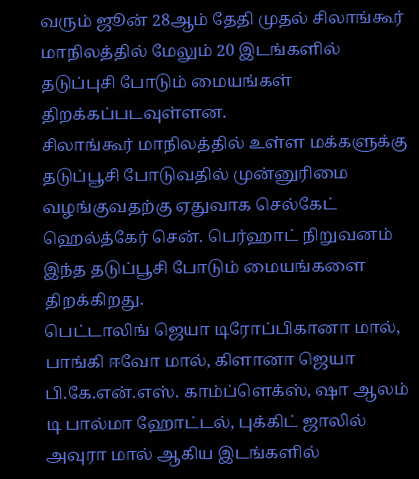வரும் ஜூன் 28ஆம் தேதி முதல் சிலாங்கூர் மாநிலத்தில் மேலும் 20 இடங்களில் தடுப்புசி போடும் மையங்கள் திறக்கப்படவுள்ளன.
சிலாங்கூர் மாநிலத்தில் உள்ள மக்களுக்கு தடுப்பூசி போடுவதில் முன்னுரிமை வழங்குவதற்கு ஏதுவாக செல்கேட் ஹெல்த்கேர் சென். பெர்ஹாட் நிறுவனம் இந்த தடுப்பூசி போடும் மையங்களை திறக்கிறது.
பெட்டாலிங் ஜெயா டிரோப்பிகானா மால், பாங்கி ஈவோ மால், கிளானா ஜெயா பி.கே.என்.எஸ். காம்ப்ளெக்ஸ், ஷா ஆலம் டி பால்மா ஹோட்டல், புக்கிட் ஜாலில் அவுரா மால் ஆகிய இடங்களில்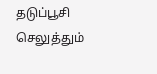தடுப்பூசி செலுத்தும்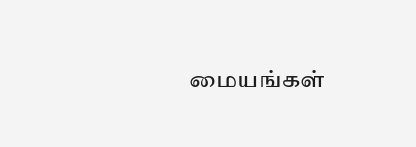மையங்கள்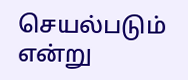செயல்படும் என்று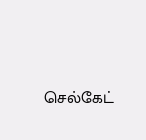செல்கேட்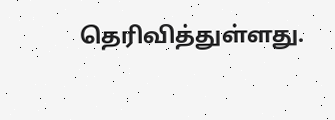தெரிவித்துள்ளது.